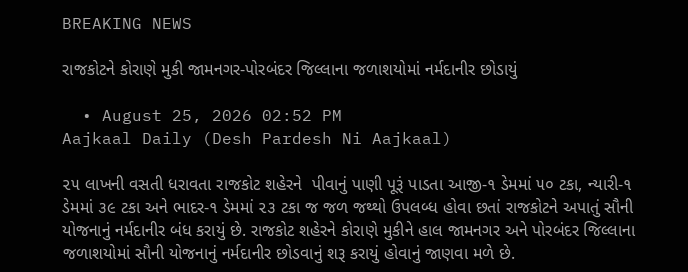BREAKING NEWS

રાજકોટને કોરાણે મુકી જામનગર-પોરબંદર જિલ્લાના જળાશયોમાં નર્મદાનીર છોડાયું

  • August 25, 2026 02:52 PM
Aajkaal Daily (Desh Pardesh Ni Aajkaal)

૨૫ લાખની વસતી ધરાવતા રાજકોટ શહેરને  પીવાનું પાણી પૂરૂં પાડતા આજી-૧ ડેમમાં ૫૦ ટકા, ન્યારી-૧ ડેમમાં ૩૯ ટકા અને ભાદર-૧ ડેમમાં ૨૩ ટકા જ જળ જથ્થો ઉપલબ્ધ હોવા છતાં રાજકોટને અપાતું સૌની યોજનાનું નર્મદાનીર બંધ કરાયું છે. રાજકોટ શહેરને કોરાણે મુકીને હાલ જામનગર અને પોરબંદર જિલ્લાના જળાશયોમાં સૌની યોજનાનું નર્મદાનીર છોડવાનું શરૂ કરાયું હોવાનું જાણવા મળે છે.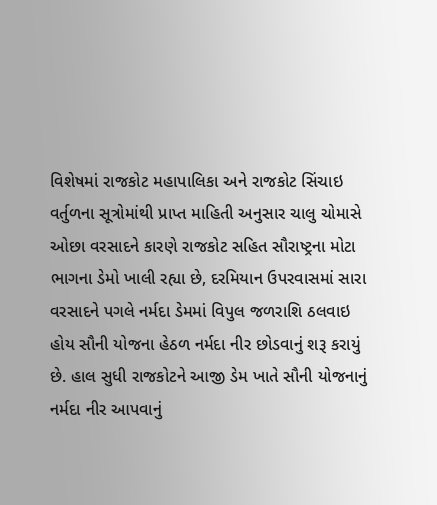વિશેષમાં રાજકોટ મહાપાલિકા અને રાજકોટ સિંચાઇ વર્તુળના સૂત્રોમાંથી પ્રાપ્ત માહિતી અનુસાર ચાલુ ચોમાસે ઓછા વરસાદને કારણે રાજકોટ સહિત સૌરાષ્ટ્રના મોટા ભાગના ડેમો ખાલી રહ્યા છે, દરમિયાન ઉપરવાસમાં સારા વરસાદને પગલે નર્મદા ડેમમાં વિપુલ જળરાશિ ઠલવાઇ હોય સૌની યોજના હેઠળ નર્મદા નીર છોડવાનું શરૂ કરાયું છે. હાલ સુધી રાજકોટને આજી ડેમ ખાતે સૌની યોજનાનું નર્મદા નીર આપવાનું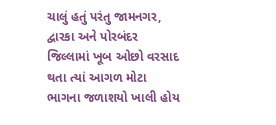ચાલું હતું પરંતુ જામનગર, દ્વારકા અને પોરબંદર જિલ્લામાં ખૂબ ઓછો વરસાદ થતા ત્યાં આગળ મોટા ભાગના જળાશયો ખાલી હોય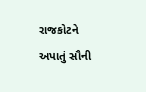રાજકોટને અપાતું સૌની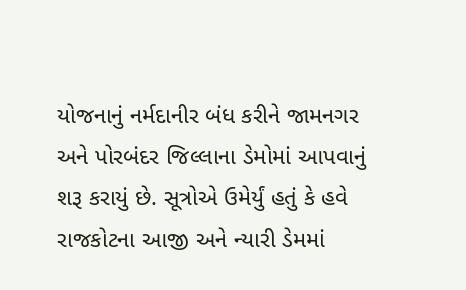યોજનાનું નર્મદાનીર બંધ કરીને જામનગર અને પોરબંદર જિલ્લાના ડેમોમાં આપવાનું શરૂ કરાયું છે. સૂત્રોએ ઉમેર્યું હતું કે હવે રાજકોટના આજી અને ન્યારી ડેમમાં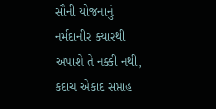સૌની યોજનાનું નર્મદાનીર ક્યારથી અપાશે તે નક્કી નથી, કદાચ એકાદ સપ્તાહ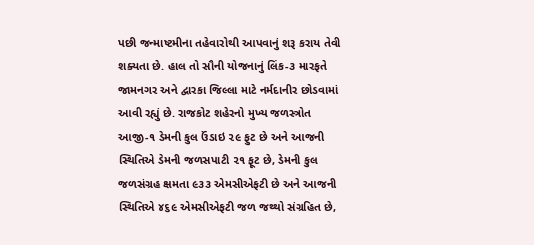પછી જન્માષ્ટમીના તહેવારોથી આપવાનું શરૂ કરાય તેવી શક્યતા છે. હાલ તો સૌની યોજનાનું લિંક-૩ મારફતે જામનગર અને દ્વારકા જિલ્લા માટે નર્મદાનીર છોડવામાં આવી રહ્યું છે. રાજકોટ શહેરનો મુખ્ય જળસ્ત્રોત આજી-૧ ડેમની કુલ ઉંડાઇ ૨૯ ફુટ છે અને આજની સ્થિતિએ ડેમની જળસપાટી ૨૧ ફૂટ છે, ડેમની કુલ જળસંગ્રહ ક્ષમતા ૯૩૩ એમસીએફટી છે અને આજની સ્થિતિએ ૪૬૯ એમસીએફટી જળ જથ્થો સંગ્રહિત છે,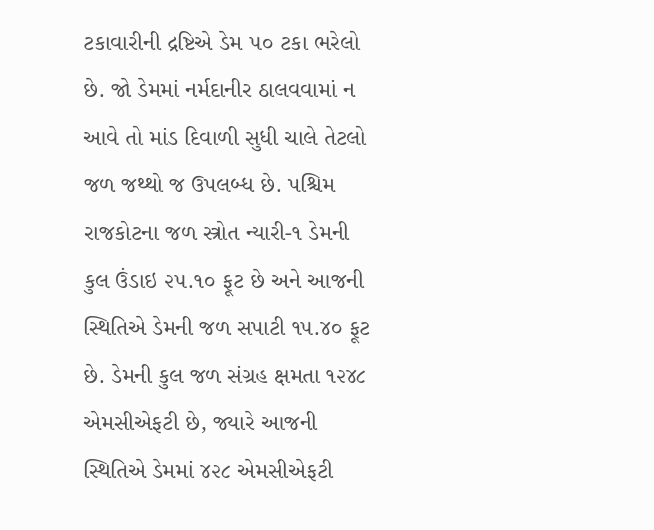ટકાવારીની દ્રષ્ટિએ ડેમ ૫૦ ટકા ભરેલો છે. જો ડેમમાં નર્મદાનીર ઠાલવવામાં ન આવે તો માંડ દિવાળી સુધી ચાલે તેટલો જળ જથ્થો જ ઉપલબ્ધ છે. પશ્ચિમ રાજકોટના જળ સ્ત્રોત ન્યારી-૧ ડેમની કુલ ઉંડાઇ ૨૫.૧૦ ફૂટ છે અને આજની સ્થિતિએ ડેમની જળ સપાટી ૧૫.૪૦ ફૂટ છે. ડેમની કુલ જળ સંગ્રહ ક્ષમતા ૧૨૪૮ એમસીએફટી છે, જ્યારે આજની સ્થિતિએ ડેમમાં ૪૨૮ એમસીએફટી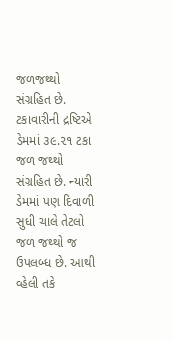જળજથ્થો સંગ્રહિત છે. ટકાવારીની દ્રષ્ટિએ ડેમમાં ૩૯.૨૧ ટકા જળ જથ્થો સંગ્રહિત છે. ન્યારી ડેમમાં પણ દિવાળી સુધી ચાલે તેટલો જળ જથ્થો જ ઉપલબ્ધ છે. આથી વ્હેલી તકે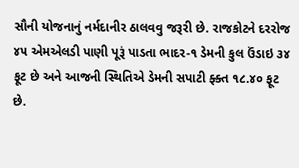સૌની યોજનાનું નર્મદાનીર ઠાલવવુ જરૂરી છે. રાજકોટને દરરોજ ૪૫ એમએલડી પાણી પૂરૂં પાડતા ભાદર-૧ ડેમની કુલ ઉંડાઇ ૩૪ ફૂટ છે અને આજની સ્થિતિએ ડેમની સપાટી ફ્ક્ત ૧૮.૪૦ ફૂટ છે.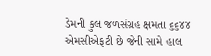ડેમની કુલ જળસંગ્રહ ક્ષમતા ૬૬૪૪ એમસીએફટી છે જેની સામે હાલ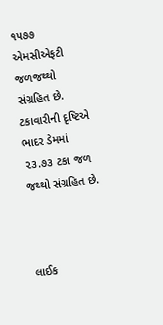૧૫૭૭ એમસીએફટી જળજથ્થો સંગ્રહિત છે. ટકાવારીની દૃષ્ટિએ ભાદર ડેમમાં ૨૩.૭૩ ટકા જળ જથ્થો સંગ્રહિત છે.



લાઈક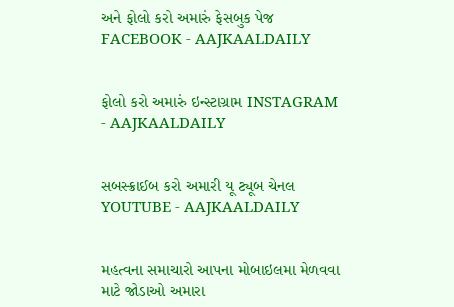અને ફોલો કરો અમારું ફેસબુક પેજ FACEBOOK - AAJKAALDAILY


ફોલો કરો અમારું ઇન્સ્ટાગ્રામ INSTAGRAM - AAJKAALDAILY


સબસ્ક્રાઈબ કરો અમારી યૂ ટ્યૂબ ચેનલ YOUTUBE - AAJKAALDAILY


મહત્વના સમાચારો આપના મોબાઇલમા મેળવવા માટે જોડાઓ અમારા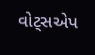વોટ્સએપ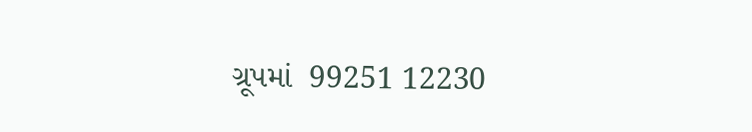ગ્રૂપમાં  99251 12230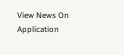View News On Application